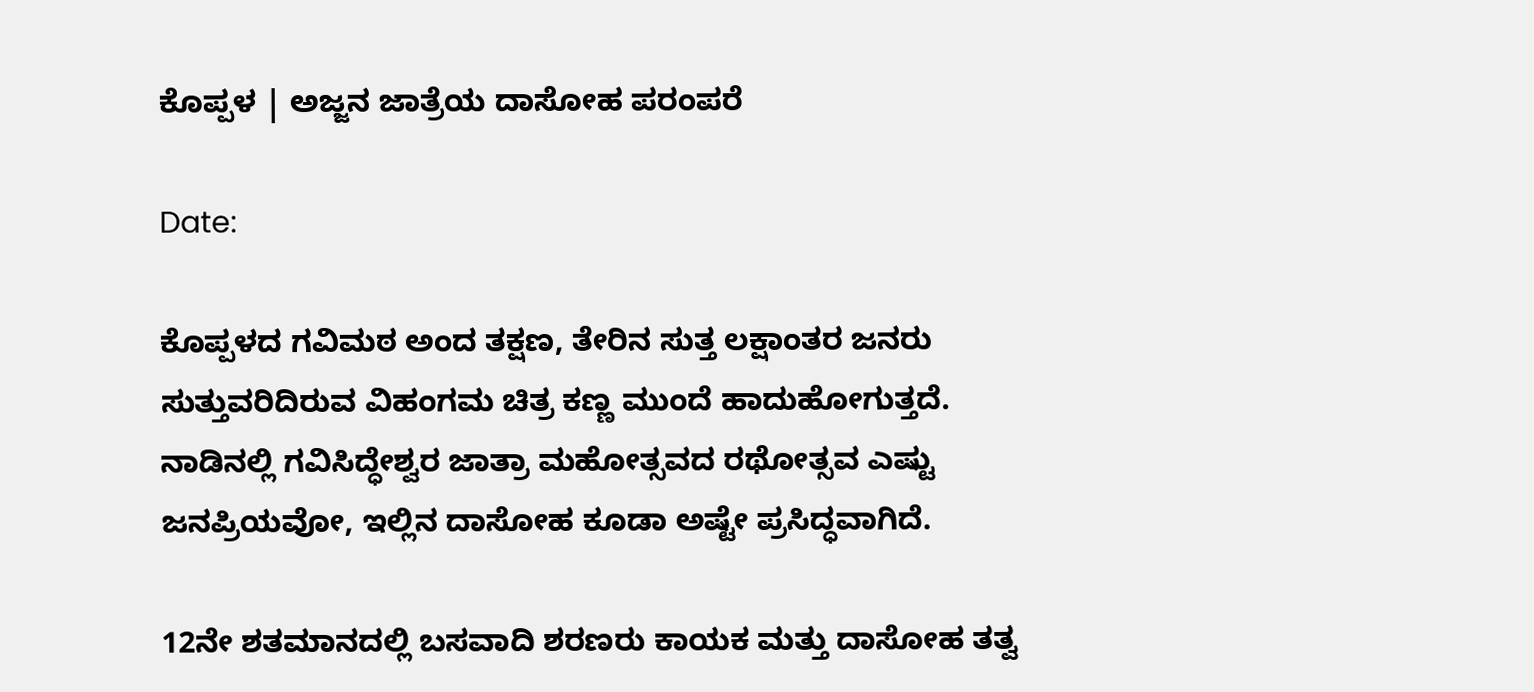ಕೊಪ್ಪಳ | ಅಜ್ಜನ ಜಾತ್ರೆಯ ದಾಸೋಹ ಪರಂಪರೆ

Date:

ಕೊಪ್ಪಳದ ಗವಿಮಠ ಅಂದ ತಕ್ಷಣ, ತೇರಿನ ಸುತ್ತ ಲಕ್ಷಾಂತರ ಜನರು ಸುತ್ತುವರಿದಿರುವ ವಿಹಂಗಮ ಚಿತ್ರ ಕಣ್ಣ ಮುಂದೆ ಹಾದುಹೋಗುತ್ತದೆ. ನಾಡಿನಲ್ಲಿ ಗವಿಸಿದ್ಧೇಶ್ವರ ಜಾತ್ರಾ ಮಹೋತ್ಸವದ ರಥೋತ್ಸವ ಎಷ್ಟು ಜನಪ್ರಿಯವೋ, ಇಲ್ಲಿನ ದಾಸೋಹ ಕೂಡಾ ಅಷ್ಟೇ ಪ್ರಸಿದ್ಧವಾಗಿದೆ.

12ನೇ ಶತಮಾನದಲ್ಲಿ ಬಸವಾದಿ ಶರಣರು ಕಾಯಕ ಮತ್ತು ದಾಸೋಹ ತತ್ವ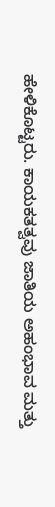ಹೇಳಿಕೊಟ್ಟರು. ಕಾಯಕತತ್ವವು ಜಾತಿಯ ಅಹಂಭಾವ ಮತ್ತು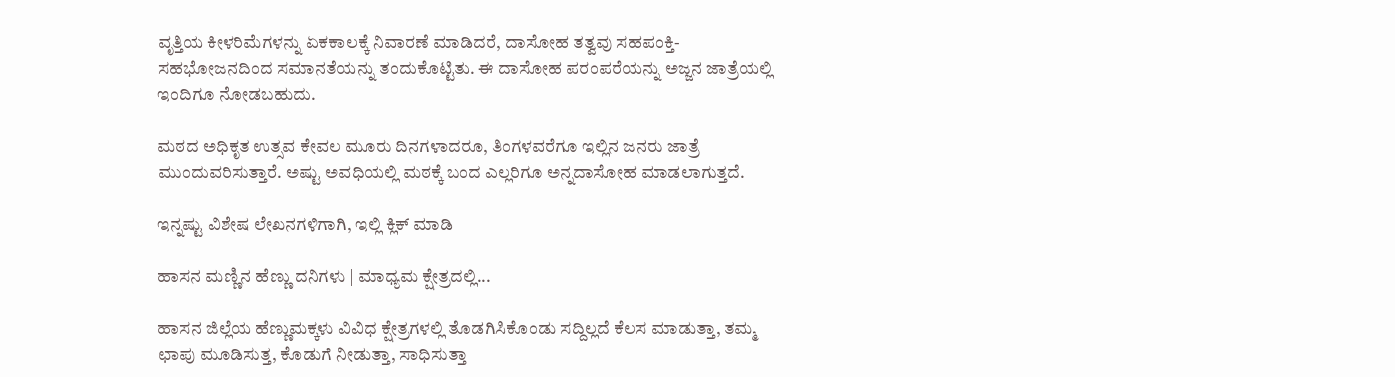ವೃತ್ತಿಯ ಕೀಳರಿಮೆಗಳನ್ನು ಏಕಕಾಲಕ್ಕೆ ನಿವಾರಣೆ ಮಾಡಿದರೆ, ದಾಸೋಹ ತತ್ವವು ಸಹಪಂಕ್ತಿ-ಸಹಭೋಜನದಿಂದ ಸಮಾನತೆಯನ್ನು ತಂದುಕೊಟ್ಟಿತು. ಈ ದಾಸೋಹ ಪರಂಪರೆಯನ್ನು ಅಜ್ಜನ ಜಾತ್ರೆಯಲ್ಲಿ ಇಂದಿಗೂ ನೋಡಬಹುದು.

ಮಠದ ಅಧಿಕೃತ ಉತ್ಸವ ಕೇವಲ ಮೂರು ದಿನಗಳಾದರೂ, ತಿಂಗಳವರೆಗೂ ಇಲ್ಲಿನ ಜನರು ಜಾತ್ರೆ ಮುಂದುವರಿಸುತ್ತಾರೆ. ಅಷ್ಟು ಅವಧಿಯಲ್ಲಿ ಮಠಕ್ಕೆ ಬಂದ ಎಲ್ಲರಿಗೂ ಅನ್ನದಾಸೋಹ ಮಾಡಲಾಗುತ್ತದೆ.

ಇನ್ನಷ್ಟು ವಿಶೇಷ ಲೇಖನಗಳಿಗಾಗಿ, ಇಲ್ಲಿ ಕ್ಲಿಕ್ ಮಾಡಿ

ಹಾಸನ ಮಣ್ಣಿನ ಹೆಣ್ಣು ದನಿಗಳು | ಮಾಧ್ಯಮ ಕ್ಷೇತ್ರದಲ್ಲಿ...

ಹಾಸನ ಜಿಲ್ಲೆಯ ಹೆಣ್ಣುಮಕ್ಕಳು ವಿವಿಧ ಕ್ಷೇತ್ರಗಳಲ್ಲಿ ತೊಡಗಿಸಿಕೊಂಡು ಸದ್ದಿಲ್ಲದೆ ಕೆಲಸ ಮಾಡುತ್ತಾ, ತಮ್ಮ ಛಾಪು ಮೂಡಿಸುತ್ತ, ಕೊಡುಗೆ ನೀಡುತ್ತಾ, ಸಾಧಿಸುತ್ತಾ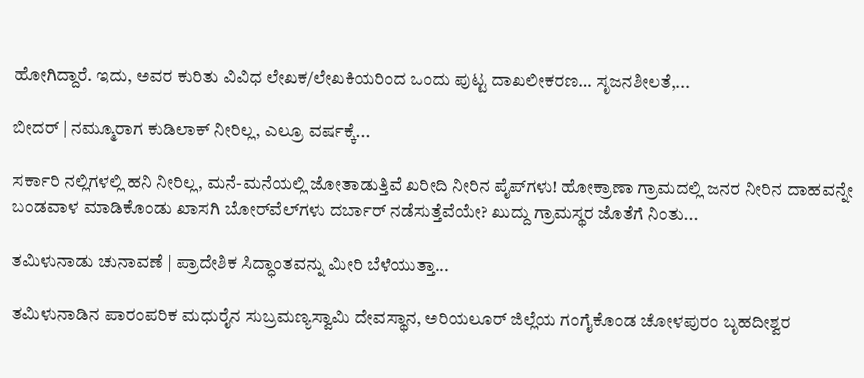ಹೋಗಿದ್ದಾರೆ. ಇದು, ಅವರ ಕುರಿತು ವಿವಿಧ ಲೇಖಕ/ಲೇಖಕಿಯರಿಂದ ಒಂದು ಪುಟ್ಟ ದಾಖಲೀಕರಣ… ಸೃಜನಶೀಲತೆ,...

ಬೀದರ್ | ನಮ್ಮೂರಾಗ ಕುಡಿಲಾಕ್ ನೀರಿಲ್ಲ, ಎಲ್ರೂ ವರ್ಷಕ್ಕೆ...

ಸರ್ಕಾರಿ ನಲ್ಲಿಗಳಲ್ಲಿ ಹನಿ ನೀರಿಲ್ಲ, ಮನೆ-ಮನೆಯಲ್ಲಿ ಜೋತಾಡುತ್ತಿವೆ ಖರೀದಿ ನೀರಿನ ಪೈಪ್‌ಗಳು! ಹೋಕ್ರಾಣಾ ಗ್ರಾಮದಲ್ಲಿ ಜನರ ನೀರಿನ ದಾಹವನ್ನೇ ಬಂಡವಾಳ ಮಾಡಿಕೊಂಡು ಖಾಸಗಿ ಬೋರ್‌ವೆಲ್‌ಗಳು ದರ್ಬಾರ್‌ ನಡೆಸುತ್ತೆವೆಯೇ? ಖುದ್ದು ಗ್ರಾಮಸ್ಥರ ಜೊತೆಗೆ ನಿಂತು...

ತಮಿಳುನಾಡು ಚುನಾವಣೆ | ಪ್ರಾದೇಶಿಕ ಸಿದ್ಧಾಂತವನ್ನು ಮೀರಿ ಬೆಳೆಯುತ್ತಾ...

ತಮಿಳುನಾಡಿನ ಪಾರಂಪರಿಕ ಮಧುರೈನ ಸುಬ್ರಮಣ್ಯಸ್ವಾಮಿ ದೇವಸ್ಥಾನ, ಅರಿಯಲೂರ್ ಜಿಲ್ಲೆಯ ಗಂಗೈಕೊಂಡ ಚೋಳಪುರಂ ಬೃಹದೀಶ್ವರ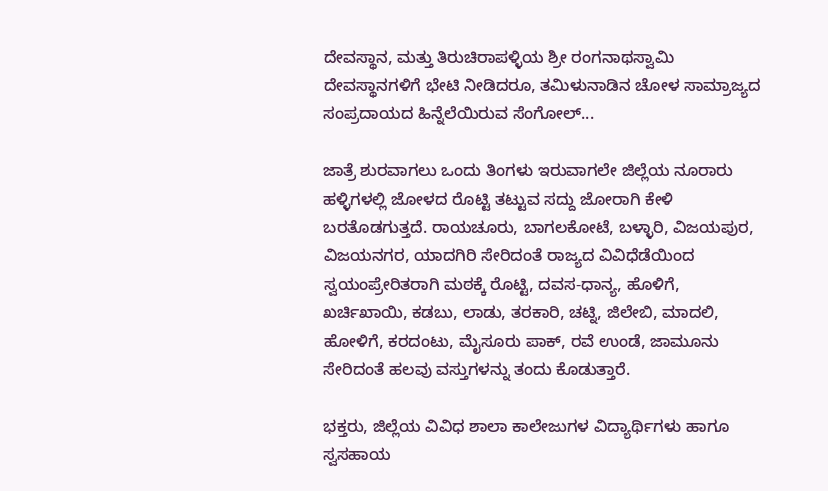ದೇವಸ್ಥಾನ, ಮತ್ತು ತಿರುಚಿರಾಪಳ್ಳಿಯ ಶ್ರೀ ರಂಗನಾಥಸ್ವಾಮಿ ದೇವಸ್ಥಾನಗಳಿಗೆ ಭೇಟಿ ನೀಡಿದರೂ, ತಮಿಳುನಾಡಿನ ಚೋಳ ಸಾಮ್ರಾಜ್ಯದ ಸಂಪ್ರದಾಯದ ಹಿನ್ನೆಲೆಯಿರುವ ಸೆಂಗೋಲ್...

ಜಾತ್ರೆ ಶುರವಾಗಲು ಒಂದು ತಿಂಗಳು ಇರುವಾಗಲೇ ಜಿಲ್ಲೆಯ ನೂರಾರು ಹಳ್ಳಿಗಳಲ್ಲಿ ಜೋಳದ ರೊಟ್ಟಿ ತಟ್ಟುವ ಸದ್ದು ಜೋರಾಗಿ ಕೇಳಿ ಬರತೊಡಗುತ್ತದೆ. ರಾಯಚೂರು, ಬಾಗಲಕೋಟೆ, ಬಳ್ಳಾರಿ, ವಿಜಯಪುರ, ವಿಜಯನಗರ, ಯಾದಗಿರಿ ಸೇರಿದಂತೆ ರಾಜ್ಯದ ವಿವಿಧೆಡೆಯಿಂದ ಸ್ವಯಂಪ್ರೇರಿತರಾಗಿ ಮಠಕ್ಕೆ ರೊಟ್ಟಿ, ದವಸ-ಧಾನ್ಯ, ಹೊಳಿಗೆ, ಖರ್ಚಿಖಾಯಿ, ಕಡಬು, ಲಾಡು, ತರಕಾರಿ, ಚಟ್ನಿ, ಜಿಲೇಬಿ, ಮಾದಲಿ, ಹೋಳಿಗೆ, ಕರದಂಟು, ಮೈಸೂರು ಪಾಕ್‌, ರವೆ ಉಂಡೆ, ಜಾಮೂನು ಸೇರಿದಂತೆ ಹಲವು ವಸ್ತುಗಳನ್ನು ತಂದು ಕೊಡುತ್ತಾರೆ.

ಭಕ್ತರು, ಜಿಲ್ಲೆಯ ವಿವಿಧ ಶಾಲಾ ಕಾಲೇಜುಗಳ ವಿದ್ಯಾರ್ಥಿಗಳು ಹಾಗೂ ಸ್ವಸಹಾಯ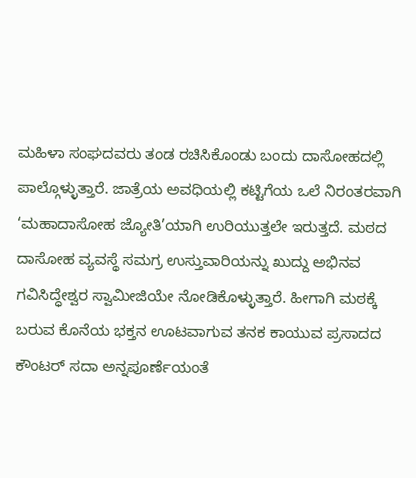ಮಹಿಳಾ ಸಂಘದವರು ತಂಡ ರಚಿಸಿಕೊಂಡು ಬಂದು ದಾಸೋಹದಲ್ಲಿ ಪಾಲ್ಗೊಳ್ಳುತ್ತಾರೆ. ಜಾತ್ರೆಯ ಅವಧಿಯಲ್ಲಿ ಕಟ್ಟಿಗೆಯ ಒಲೆ ನಿರಂತರವಾಗಿ ‘ಮಹಾದಾಸೋಹ ಜ್ಯೋತಿ’ಯಾಗಿ ಉರಿಯುತ್ತಲೇ ಇರುತ್ತದೆ. ಮಠದ ದಾಸೋಹ ವ್ಯವಸ್ಥೆ ಸಮಗ್ರ ಉಸ್ತುವಾರಿಯನ್ನು ಖುದ್ದು ಅಭಿನವ ಗವಿಸಿದ್ಧೇಶ್ವರ ಸ್ವಾಮೀಜಿಯೇ ನೋಡಿಕೊಳ್ಳುತ್ತಾರೆ. ಹೀಗಾಗಿ ಮಠಕ್ಕೆ ಬರುವ ಕೊನೆಯ ಭಕ್ತನ ಊಟವಾಗುವ ತನಕ ಕಾಯುವ ಪ್ರಸಾದದ ಕೌಂಟರ್‌ ಸದಾ ಅನ್ನಪೂರ್ಣೆಯಂತೆ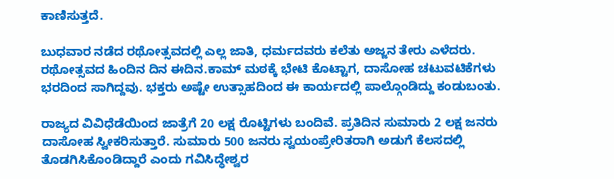ಕಾಣಿಸುತ್ತದೆ.

ಬುಧವಾರ ನಡೆದ ರಥೋತ್ಸವದಲ್ಲಿ ಎಲ್ಲ ಜಾತಿ, ಧರ್ಮದವರು ಕಲೆತು ಅಜ್ಜನ ತೇರು ಎಳೆದರು. ರಥೋತ್ಸವದ ಹಿಂದಿನ ದಿನ ಈದಿನ.ಕಾಮ್ ಮಠಕ್ಕೆ ಭೇಟಿ ಕೊಟ್ಟಾಗ, ದಾಸೋಹ ಚಟುವಟಿಕೆಗಳು ಭರದಿಂದ ಸಾಗಿದ್ದವು. ಭಕ್ತರು ಅಷ್ಟೇ ಉತ್ಸಾಹದಿಂದ ಈ ಕಾರ್ಯದಲ್ಲಿ ಪಾಲ್ಗೊಂಡಿದ್ದು ಕಂಡುಬಂತು.

ರಾಜ್ಯದ ವಿವಿಧೆಡೆಯಿಂದ ಜಾತ್ರೆಗೆ 20 ಲಕ್ಷ ರೊಟ್ಟಿಗಳು ಬಂದಿವೆ. ಪ್ರತಿದಿನ ಸುಮಾರು 2 ಲಕ್ಷ ಜನರು ದಾಸೋಹ ಸ್ವೀಕರಿಸುತ್ತಾರೆ. ಸುಮಾರು 500 ಜನರು ಸ್ವಯಂಪ್ರೇರಿತರಾಗಿ ಅಡುಗೆ ಕೆಲಸದಲ್ಲಿ ತೊಡಗಿಸಿಕೊಂಡಿದ್ದಾರೆ ಎಂದು ಗವಿಸಿದ್ಧೇಶ್ವರ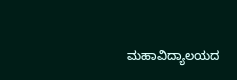ಮಹಾವಿದ್ಯಾಲಯದ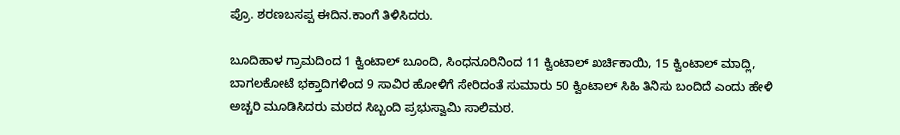ಪ್ರೊ. ಶರಣಬಸಪ್ಪ ಈದಿನ.ಕಾಂಗೆ ತಿಳಿಸಿದರು.

ಬೂದಿಹಾಳ ಗ್ರಾಮದಿಂದ 1 ಕ್ವಿಂಟಾಲ್ ಬೂಂದಿ, ಸಿಂಧನೂರಿನಿಂದ 11 ಕ್ವಿಂಟಾಲ್ ಖರ್ಚಿಕಾಯಿ, 15 ಕ್ವಿಂಟಾಲ್ ಮಾದ್ಲಿ, ಬಾಗಲಕೋಟೆ ಭಕ್ತಾದಿಗಳಿಂದ 9 ಸಾವಿರ ಹೋಳಿಗೆ ಸೇರಿದಂತೆ ಸುಮಾರು 50 ಕ್ವಿಂಟಾಲ್ ಸಿಹಿ ತಿನಿಸು ಬಂದಿದೆ ಎಂದು ಹೇಳಿ ಅಚ್ಚರಿ ಮೂಡಿಸಿದರು ಮಠದ ಸಿಬ್ಬಂದಿ ಪ್ರಭುಸ್ವಾಮಿ ಸಾಲಿಮಠ.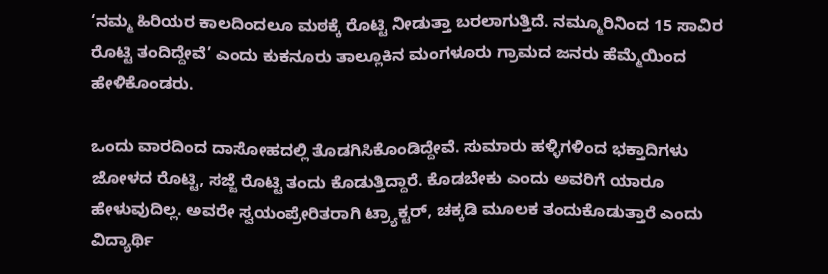‘ನಮ್ಮ ಹಿರಿಯರ ಕಾಲದಿಂದಲೂ ಮಠಕ್ಕೆ ರೊಟ್ಟಿ ನೀಡುತ್ತಾ ಬರಲಾಗುತ್ತಿದೆ. ನಮ್ಮೂರಿನಿಂದ 15 ಸಾವಿರ ರೊಟ್ಟಿ ತಂದಿದ್ದೇವೆ’ ಎಂದು ಕುಕನೂರು ತಾಲ್ಲೂಕಿನ ಮಂಗಳೂರು ಗ್ರಾಮದ ಜನರು ಹೆಮ್ಮೆಯಿಂದ ಹೇಳಿಕೊಂಡರು.

ಒಂದು ವಾರದಿಂದ ದಾಸೋಹದಲ್ಲಿ ತೊಡಗಿಸಿಕೊಂಡಿದ್ದೇವೆ. ಸುಮಾರು ಹಳ್ಳಿಗಳಿಂದ ಭಕ್ತಾದಿಗಳು ಜೋಳದ ರೊಟ್ಟಿ, ಸಜ್ಜೆ ರೊಟ್ಟಿ ತಂದು ಕೊಡುತ್ತಿದ್ದಾರೆ. ಕೊಡಬೇಕು ಎಂದು ಅವರಿಗೆ ಯಾರೂ ಹೇಳುವುದಿಲ್ಲ. ಅವರೇ ಸ್ವಯಂಪ್ರೇರಿತರಾಗಿ ಟ್ರ್ಯಾಕ್ಟರ್, ಚಕ್ಕಡಿ ಮೂಲಕ ತಂದುಕೊಡುತ್ತಾರೆ ಎಂದು ವಿದ್ಯಾರ್ಥಿ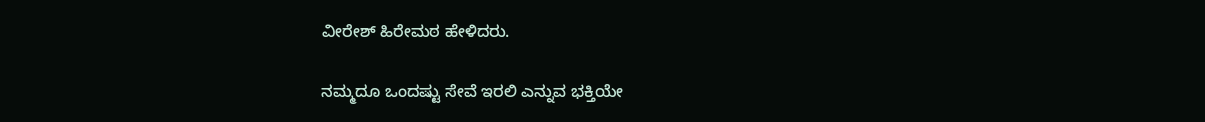ವೀರೇಶ್ ಹಿರೇಮಠ ಹೇಳಿದರು.

ನಮ್ಮದೂ ಒಂದಷ್ಟು ಸೇವೆ ಇರಲಿ ಎನ್ನುವ ಭಕ್ತಿಯೇ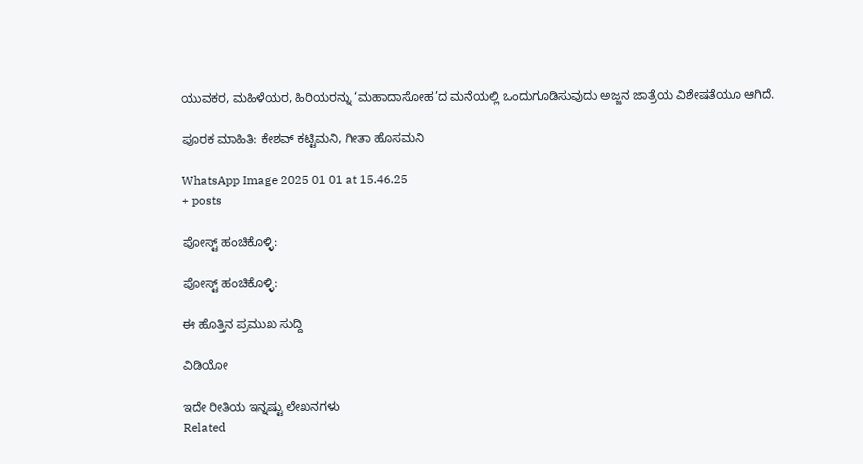ಯುವಕರ, ಮಹಿಳೆಯರ, ಹಿರಿಯರನ್ನು ‘ಮಹಾದಾಸೋಹ’ದ ಮನೆಯಲ್ಲಿ ಒಂದುಗೂಡಿಸುವುದು ಅಜ್ಜನ ಜಾತ್ರೆಯ ವಿಶೇಷತೆಯೂ ಆಗಿದೆ.

ಪೂರಕ ಮಾಹಿತಿ: ಕೇಶವ್ ಕಟ್ಟಿಮನಿ, ಗೀತಾ ಹೊಸಮನಿ

WhatsApp Image 2025 01 01 at 15.46.25
+ posts

ಪೋಸ್ಟ್ ಹಂಚಿಕೊಳ್ಳಿ:

ಪೋಸ್ಟ್ ಹಂಚಿಕೊಳ್ಳಿ:

ಈ ಹೊತ್ತಿನ ಪ್ರಮುಖ ಸುದ್ದಿ

ವಿಡಿಯೋ

ಇದೇ ರೀತಿಯ ಇನ್ನಷ್ಟು ಲೇಖನಗಳು
Related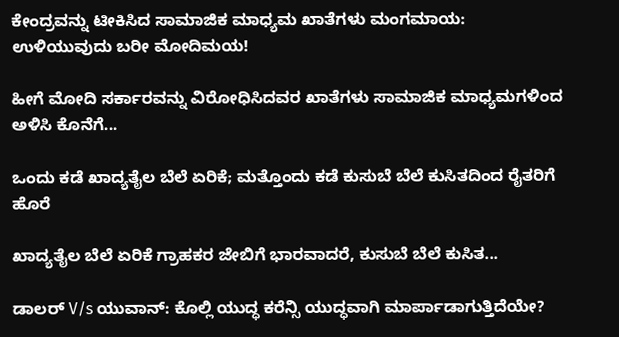ಕೇಂದ್ರವನ್ನು ಟೀಕಿಸಿದ ಸಾಮಾಜಿಕ ಮಾಧ್ಯಮ ಖಾತೆಗಳು ಮಂಗಮಾಯ: ಉಳಿಯುವುದು ಬರೀ ಮೋದಿಮಯ!

ಹೀಗೆ ಮೋದಿ ಸರ್ಕಾರವನ್ನು ವಿರೋಧಿಸಿದವರ ಖಾತೆಗಳು ಸಾಮಾಜಿಕ ಮಾಧ್ಯಮಗಳಿಂದ ಅಳಿಸಿ ಕೊನೆಗೆ...

ಒಂದು ಕಡೆ ಖಾದ್ಯತೈಲ ಬೆಲೆ ಏರಿಕೆ; ಮತ್ತೊಂದು ಕಡೆ ಕುಸುಬೆ ಬೆಲೆ ಕುಸಿತದಿಂದ ರೈತರಿಗೆ ಹೊರೆ

ಖಾದ್ಯತೈಲ ಬೆಲೆ ಏರಿಕೆ ಗ್ರಾಹಕರ ಜೇಬಿಗೆ ಭಾರವಾದರೆ, ಕುಸುಬೆ ಬೆಲೆ ಕುಸಿತ...

ಡಾಲರ್ V/s ಯುವಾನ್: ಕೊಲ್ಲಿ ಯುದ್ಧ ಕರೆನ್ಸಿ ಯುದ್ಧವಾಗಿ ಮಾರ್ಪಾಡಾಗುತ್ತಿದೆಯೇ?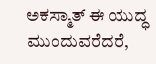ಅಕಸ್ಮಾತ್ ಈ ಯುದ್ಧ ಮುಂದುವರೆದರೆ,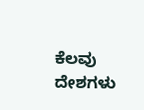ಕೆಲವು ದೇಶಗಳು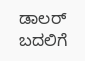ಡಾಲರ್ ಬದಲಿಗೆ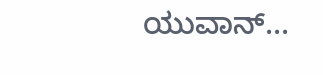ಯುವಾನ್...